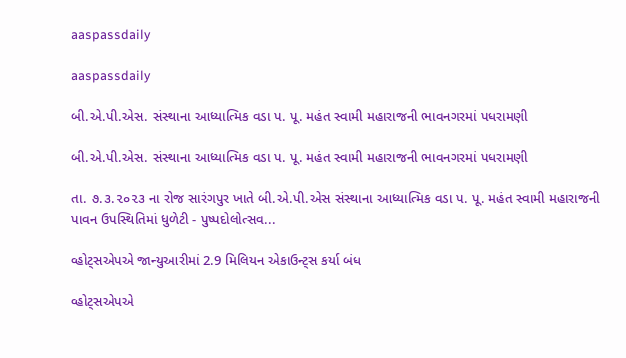aaspassdaily

aaspassdaily

બી.એ.પી.એસ. સંસ્થાના આધ્યાત્મિક વડા પ. પૂ. મહંત સ્વામી મહારાજની ભાવનગરમાં પધરામણી

બી.એ.પી.એસ. સંસ્થાના આધ્યાત્મિક વડા પ. પૂ. મહંત સ્વામી મહારાજની ભાવનગરમાં પધરામણી

તા. ૭.૩.૨૦૨૩ ના રોજ સારંગપુર ખાતે બી.એ.પી.એસ સંસ્થાના આધ્યાત્મિક વડા પ. પૂ. મહંત સ્વામી મહારાજની પાવન ઉપસ્થિતિમાં ધુળેટી - પુષ્પદોલોત્સવ...

વ્હોટ્સએપએ જાન્યુઆરીમાં 2.9 મિલિયન એકાઉન્ટ્સ કર્યા બંધ

વ્હોટ્સએપએ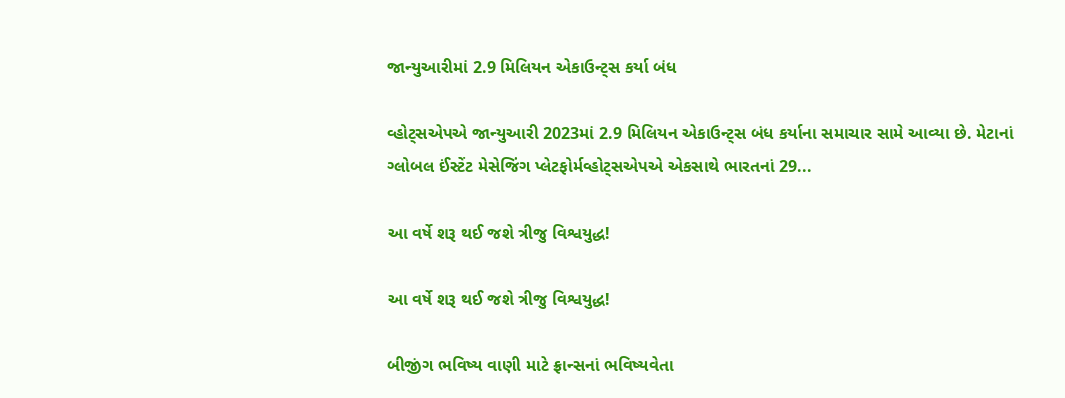જાન્યુઆરીમાં 2.9 મિલિયન એકાઉન્ટ્સ કર્યા બંધ

વ્હોટ્સએપએ જાન્યુઆરી 2023માં 2.9 મિલિયન એકાઉન્ટ્સ બંધ કર્યાના સમાચાર સામે આવ્યા છે. મેટાનાં ગ્લોબલ ઈંસ્ટેંટ મેસેજિંગ પ્લેટફોર્મવ્હોટ્સએપએ એકસાથે ભારતનાં 29...

આ વર્ષે શરૂ થઈ જશે ત્રીજુ વિશ્વયુદ્ધ!

આ વર્ષે શરૂ થઈ જશે ત્રીજુ વિશ્વયુદ્ધ!

બીજીંગ ભવિષ્ય વાણી માટે ફ્રાન્સનાં ભવિષ્યવેતા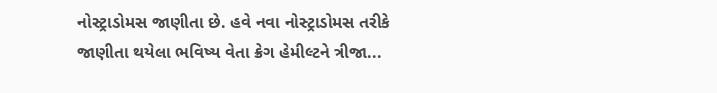નોસ્ટ્રાડોમસ જાણીતા છે. હવે નવા નોસ્ટ્રાડોમસ તરીકે જાણીતા થયેલા ભવિષ્ય વેતા ક્રેગ હેમીલ્ટને ત્રીજા...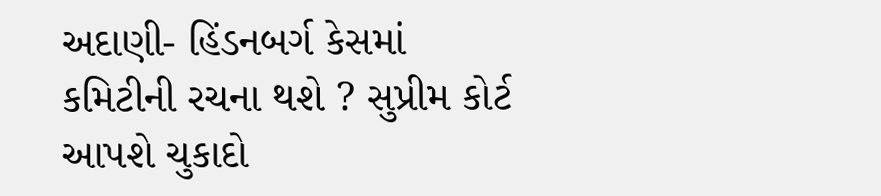અદાણી- હિંડનબર્ગ કેસમાં કમિટીની રચના થશે ? સુપ્રીમ કોર્ટ આપશે ચુકાદો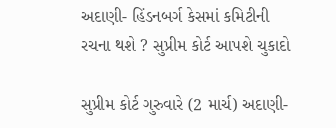અદાણી- હિંડનબર્ગ કેસમાં કમિટીની રચના થશે ? સુપ્રીમ કોર્ટ આપશે ચુકાદો

સુપ્રીમ કોર્ટ ગુરુવારે (2 માર્ચ) અદાણી-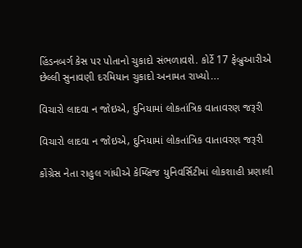હિંડનબર્ગ કેસ પર પોતાનો ચુકાદો સંભળાવશે. કોર્ટે 17 ફેબ્રુઆરીએ છેલ્લી સુનાવણી દરમિયાન ચુકાદો અનામત રાખ્યો...

વિચારો લાદવા ન જોઇએ, દુનિયામાં લોકતાંત્રિક વાતાવરણ જરૂરી

વિચારો લાદવા ન જોઇએ, દુનિયામાં લોકતાંત્રિક વાતાવરણ જરૂરી

કોંગ્રેસ નેતા રાહુલ ગાંધીએ કેમ્બ્રિજ યુનિવર્સિટીમાં લોકશાહી પ્રણાલી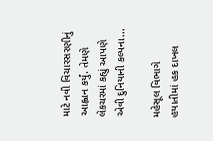માટે નવી વિચારસરણીનું આહ્વાન કર્યું. તેમણે લેકચરમાં કહ્યું આપણે એવી દુનિયાની કલ્પના...

મહેસૂલ વિભાગે  હયાતીમાં હક દાખલ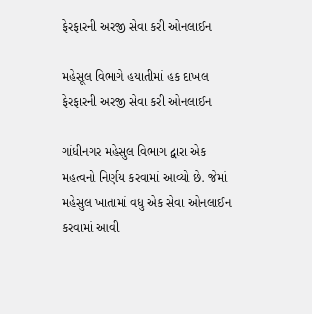ફેરફારની અરજી સેવા કરી ઓનલાઈન

મહેસૂલ વિભાગે હયાતીમાં હક દાખલ ફેરફારની અરજી સેવા કરી ઓનલાઈન

ગાંધીનગર મહેસુલ વિભાગ દ્વારા એક મહત્વનો નિર્ણય કરવામાં આવ્યો છે. જેમાં મહેસુલ ખાતામાં વધુ એક સેવા ઓનલાઈન કરવામાં આવી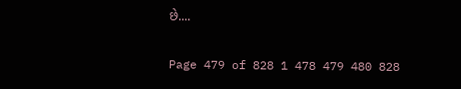છે....

Page 479 of 828 1 478 479 480 828